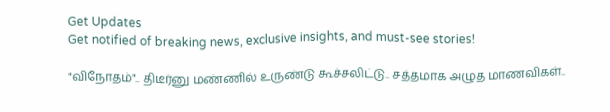Get Updates
Get notified of breaking news, exclusive insights, and must-see stories!

"விநோதம்".. திடீர்னு மண்ணில் உருண்டு கூச்சலிட்டு.. சத்தமாக அழுத மாணவிகள்..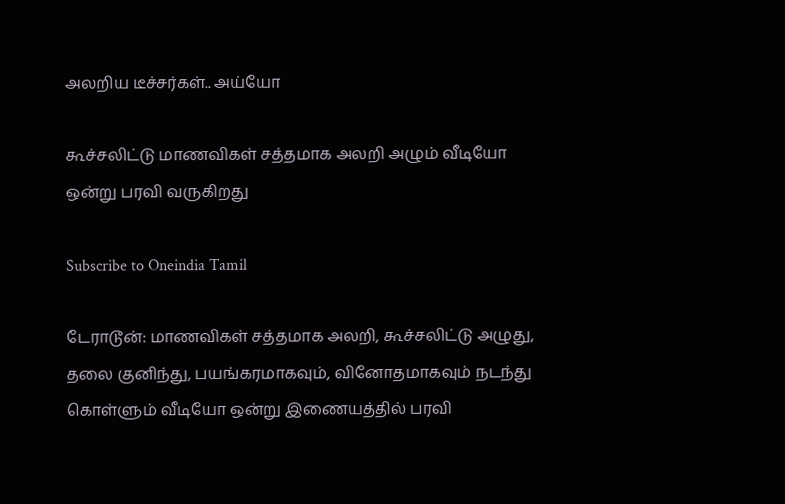அலறிய டீச்சர்கள்.. அய்யோ

கூச்சலிட்டு மாணவிகள் சத்தமாக அலறி அழும் வீடியோ ஒன்று பரவி வருகிறது

Subscribe to Oneindia Tamil

டேராடூன்: மாணவிகள் சத்தமாக அலறி, கூச்சலிட்டு அழுது, தலை குனிந்து, பயங்கரமாகவும், வினோதமாகவும் நடந்து கொள்ளும் வீடியோ ஒன்று இணையத்தில் பரவி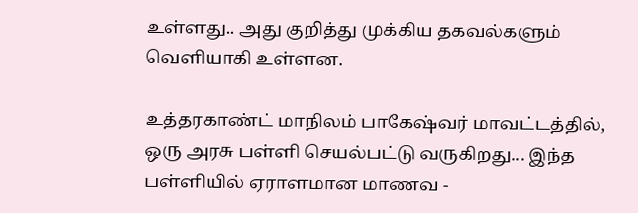உள்ளது.. அது குறித்து முக்கிய தகவல்களும் வெளியாகி உள்ளன.

உத்தரகாண்ட் மாநிலம் பாகேஷ்வர் மாவட்டத்தில், ஒரு அரசு பள்ளி செயல்பட்டு வருகிறது... இந்த பள்ளியில் ஏராளமான மாணவ -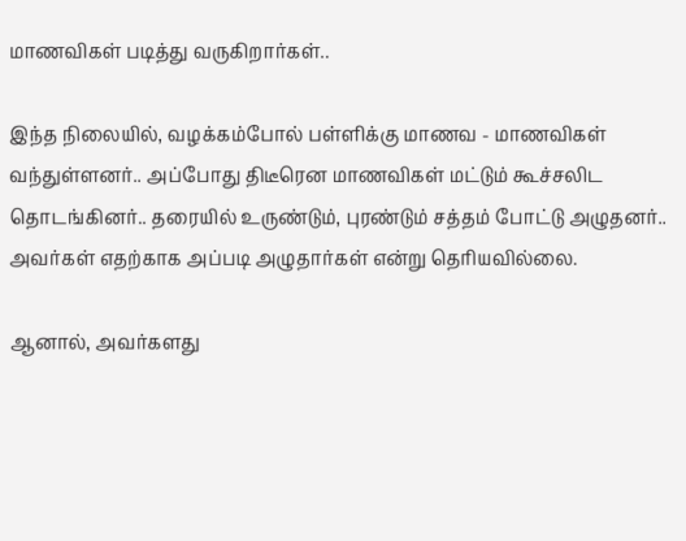மாணவிகள் படித்து வருகிறார்கள்..

இந்த நிலையில், வழக்கம்போல் பள்ளிக்கு மாணவ - மாணவிகள் வந்துள்ளனர்.. அப்போது திடீரென மாணவிகள் மட்டும் கூச்சலிட தொடங்கினர்.. தரையில் உருண்டும், புரண்டும் சத்தம் போட்டு அழுதனர்.. அவர்கள் எதற்காக அப்படி அழுதார்கள் என்று தெரியவில்லை.

ஆனால், அவர்களது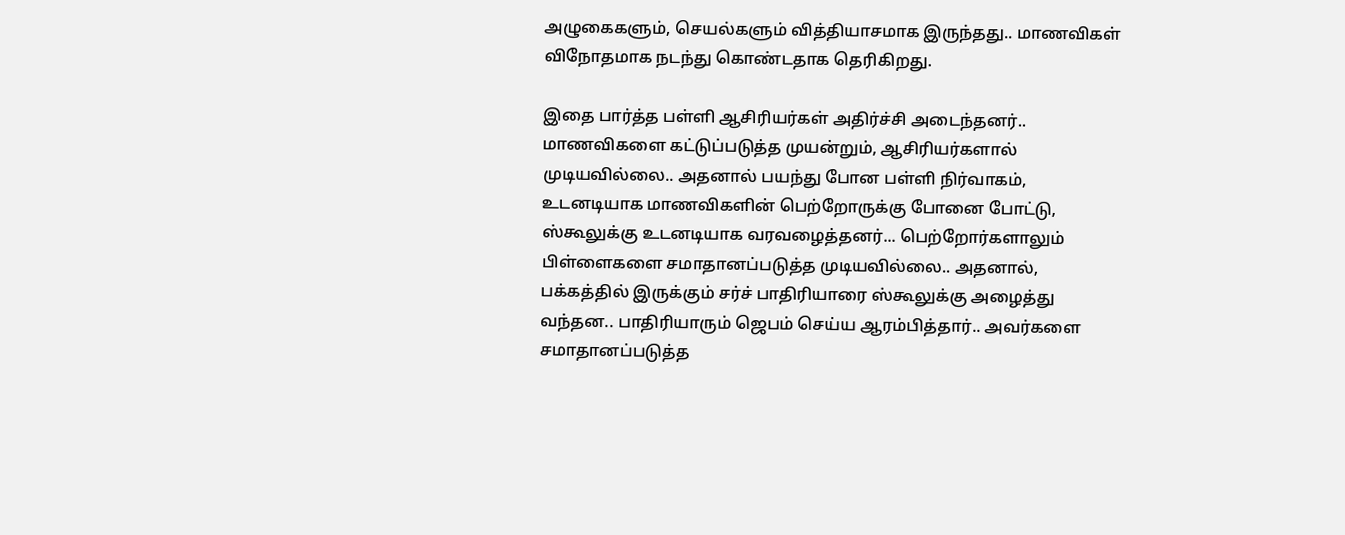அழுகைகளும், செயல்களும் வித்தியாசமாக இருந்தது.. மாணவிகள் விநோதமாக நடந்து கொண்டதாக தெரிகிறது.

இதை பார்த்த பள்ளி ஆசிரியர்கள் அதிர்ச்சி அடைந்தனர்.. மாணவிகளை கட்டுப்படுத்த முயன்றும், ஆசிரியர்களால் முடியவில்லை.. அதனால் பயந்து போன பள்ளி நிர்வாகம், உடனடியாக மாணவிகளின் பெற்றோருக்கு போனை போட்டு, ஸ்கூலுக்கு உடனடியாக வரவழைத்தனர்... பெற்றோர்களாலும் பிள்ளைகளை சமாதானப்படுத்த முடியவில்லை.. அதனால், பக்கத்தில் இருக்கும் சர்ச் பாதிரியாரை ஸ்கூலுக்கு அழைத்து வந்தன.. பாதிரியாரும் ஜெபம் செய்ய ஆரம்பித்தார்.. அவர்களை சமாதானப்படுத்த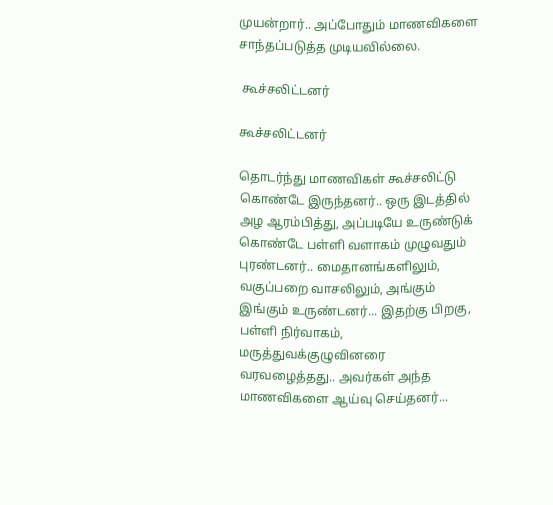முயன்றார்.. அப்போதும் மாணவிகளை சாந்தப்படுத்த முடியவில்லை.

 கூச்சலிட்டனர்

கூச்சலிட்டனர்

தொடர்ந்து மாணவிகள் கூச்சலிட்டு கொண்டே இருந்தனர்.. ஒரு இடத்தில் அழ ஆரம்பித்து, அப்படியே உருண்டுக் கொண்டே பள்ளி வளாகம் முழுவதும் புரண்டனர்.. மைதானங்களிலும், வகுப்பறை வாசலிலும், அங்கும் இங்கும் உருண்டனர்... இதற்கு பிறகு, பள்ளி நிர்வாகம், மருத்துவக்குழுவினரை வரவழைத்தது.. அவர்கள் அந்த மாணவிகளை ஆய்வு செய்தனர்...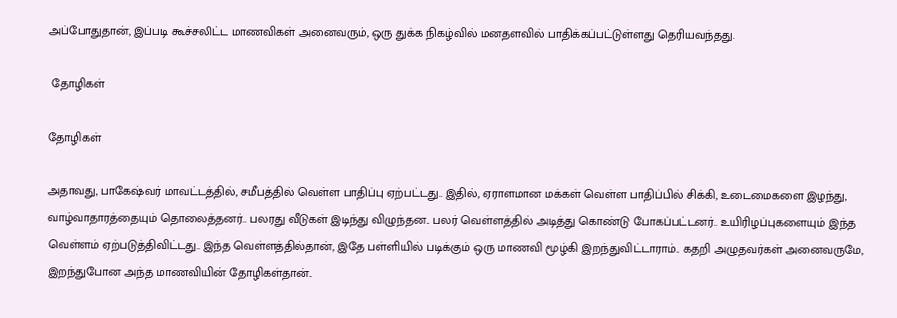அப்போதுதான், இப்படி கூச்சலிட்ட மாணவிகள் அனைவரும், ஒரு துக்க நிகழ்வில் மனதளவில் பாதிக்கப்பட்டுள்ளது தெரியவந்தது.

 தோழிகள்

தோழிகள்

அதாவது, பாகேஷ்வர் மாவட்டத்தில், சமீபத்தில் வெள்ள பாதிப்பு ஏற்பட்டது.. இதில், ஏராளமான மக்கள் வெள்ள பாதிப்பில் சிக்கி, உடைமைகளை இழந்து, வாழ்வாதாரத்தையும் தொலைத்தனர்.. பலரது வீடுகள் இடிந்து விழுந்தன.. பலர் வெள்ளத்தில் அடித்து கொண்டு போகப்பட்டனர்.. உயிரிழப்புகளையும் இந்த வெள்ளம் ஏற்படுத்திவிட்டது.. இந்த வெள்ளத்தில்தான், இதே பள்ளியில் படிக்கும் ஒரு மாணவி மூழ்கி இறந்துவிட்டாராம்.. கதறி அழுதவர்கள் அனைவருமே, இறந்துபோன அந்த மாணவியின் தோழிகள்தான்..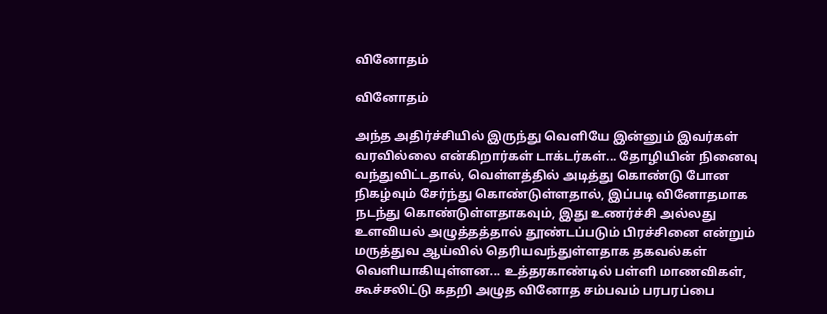வினோதம்

வினோதம்

அந்த அதிர்ச்சியில் இருந்து வெளியே இன்னும் இவர்கள் வரவில்லை என்கிறார்கள் டாக்டர்கள்... தோழியின் நினைவு வந்துவிட்டதால், வெள்ளத்தில் அடித்து கொண்டு போன நிகழ்வும் சேர்ந்து கொண்டுள்ளதால், இப்படி வினோதமாக நடந்து கொண்டுள்ளதாகவும், இது உணர்ச்சி அல்லது உளவியல் அழுத்தத்தால் தூண்டப்படும் பிரச்சினை என்றும் மருத்துவ ஆய்வில் தெரியவந்துள்ளதாக தகவல்கள் வெளியாகியுள்ளன... உத்தரகாண்டில் பள்ளி மாணவிகள், கூச்சலிட்டு கதறி அழுத வினோத சம்பவம் பரபரப்பை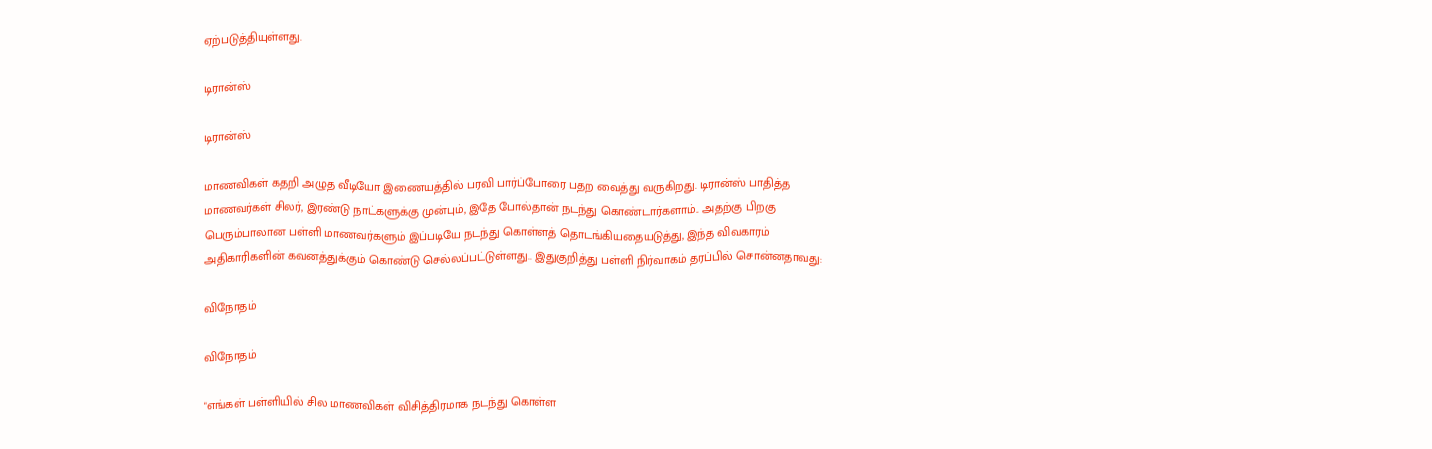ஏற்படுத்தியுள்ளது.

டிரான்ஸ்

டிரான்ஸ்

மாணவிகள் கதறி அழுத வீடியோ இணையத்தில் பரவி பார்ப்போரை பதற வைத்து வருகிறது. டிரான்ஸ் பாதித்த மாணவர்கள் சிலர், இரண்டு நாட்களுக்கு முன்பும், இதே போல்தான் நடந்து கொண்டார்களாம்.. அதற்கு பிறகு பெரும்பாலான பள்ளி மாணவர்களும் இப்படியே நடந்து கொள்ளத் தொடங்கியதையடுத்து, இந்த விவகாரம் அதிகாரிகளின் கவனத்துக்கும் கொண்டு செல்லப்பட்டுள்ளது.. இதுகுறித்து பள்ளி நிர்வாகம் தரப்பில் சொன்னதாவது:

விநோதம்

விநோதம்

"எங்கள் பள்ளியில் சில மாணவிகள் விசித்திரமாக நடந்து கொள்ள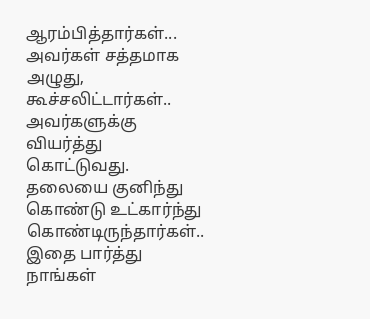ஆரம்பித்தார்கள்... அவர்கள் சத்தமாக அழுது, கூச்சலிட்டார்கள்.. அவர்களுக்கு வியர்த்து கொட்டுவது. தலையை குனிந்து கொண்டு உட்கார்ந்து கொண்டிருந்தார்கள்.. இதை பார்த்து நாங்கள்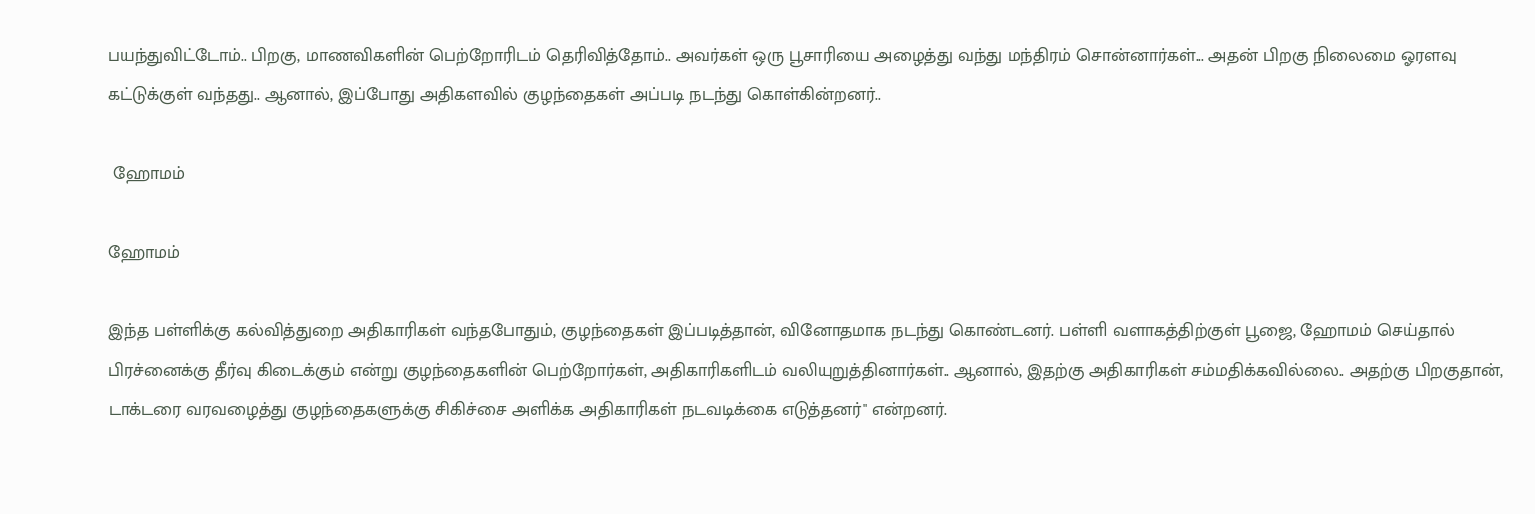பயந்துவிட்டோம்.. பிறகு, மாணவிகளின் பெற்றோரிடம் தெரிவித்தோம்.. அவர்கள் ஒரு பூசாரியை அழைத்து வந்து மந்திரம் சொன்னார்கள்... அதன் பிறகு நிலைமை ஓரளவு கட்டுக்குள் வந்தது.. ஆனால், இப்போது அதிகளவில் குழந்தைகள் அப்படி நடந்து கொள்கின்றனர்..

 ஹோமம்

ஹோமம்

இந்த பள்ளிக்கு கல்வித்துறை அதிகாரிகள் வந்தபோதும், குழந்தைகள் இப்படித்தான், வினோதமாக நடந்து கொண்டனர். பள்ளி வளாகத்திற்குள் பூஜை, ஹோமம் செய்தால் பிரச்னைக்கு தீர்வு கிடைக்கும் என்று குழந்தைகளின் பெற்றோர்கள், அதிகாரிகளிடம் வலியுறுத்தினார்கள்.. ஆனால், இதற்கு அதிகாரிகள் சம்மதிக்கவில்லை.. அதற்கு பிறகுதான், டாக்டரை வரவழைத்து குழந்தைகளுக்கு சிகிச்சை அளிக்க அதிகாரிகள் நடவடிக்கை எடுத்தனர்" என்றனர்.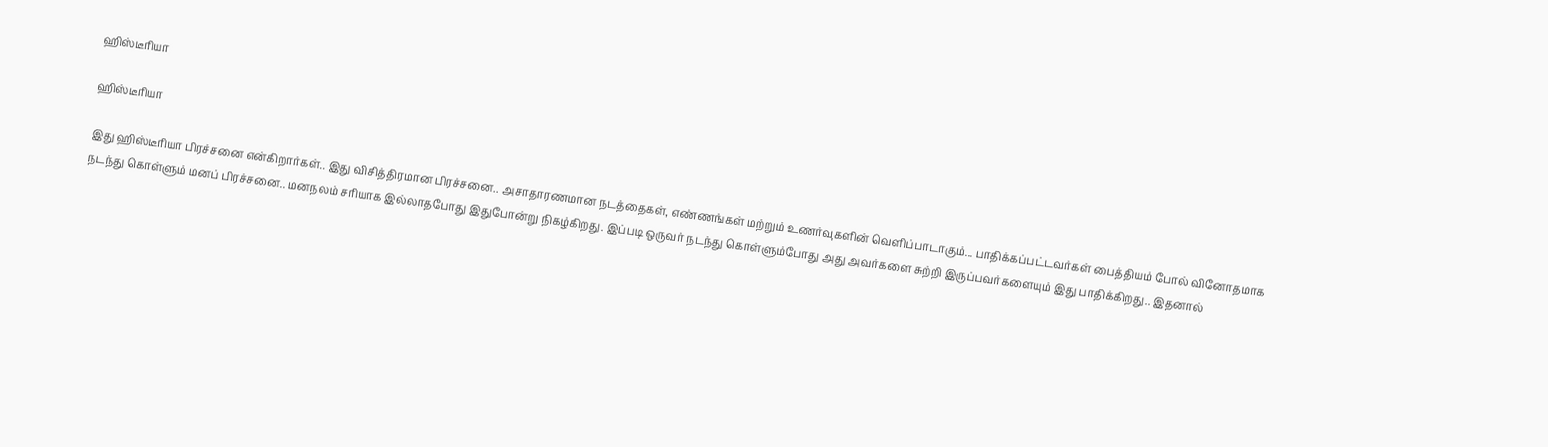ஹிஸ்டீரியா

ஹிஸ்டீரியா

இது ஹிஸ்டீரியா பிரச்சனை என்கிறார்கள்.. இது விசித்திரமான பிரச்சனை.. அசாதாரணமான நடத்தைகள், எண்ணங்கள் மற்றும் உணர்வுகளின் வெளிப்பாடாகும்... பாதிக்கப்பட்டவர்கள் பைத்தியம் போல் வினோதமாக நடந்து கொள்ளும் மனப் பிரச்சனை.. மனநலம் சரியாக இல்லாதபோது இதுபோன்று நிகழ்கிறது. இப்படி ஒருவர் நடந்து கொள்ளும்போது அது அவர்களை சுற்றி இருப்பவர்களையும் இது பாதிக்கிறது.. இதனால்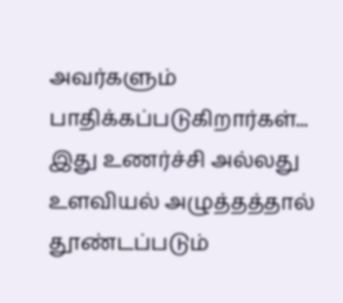அவர்களும் பாதிக்கப்படுகிறார்கள்... இது உணர்ச்சி அல்லது உளவியல் அழுத்தத்தால் தூண்டப்படும்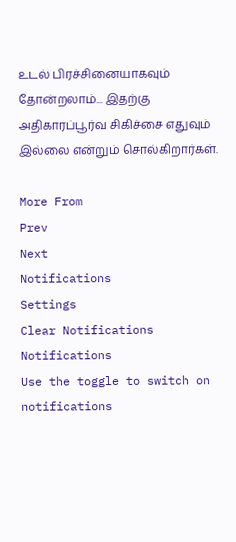உடல் பிரச்சினையாகவும் தோன்றலாம்... இதற்கு அதிகாரப்பூர்வ சிகிச்சை எதுவும் இல்லை என்றும் சொல்கிறார்கள்.

More From
Prev
Next
Notifications
Settings
Clear Notifications
Notifications
Use the toggle to switch on notifications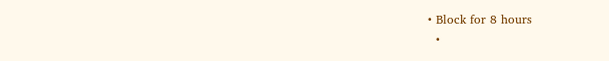• Block for 8 hours
  •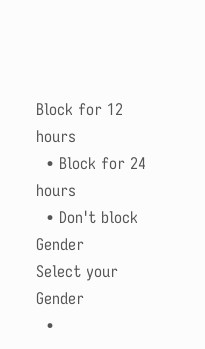Block for 12 hours
  • Block for 24 hours
  • Don't block
Gender
Select your Gender
  •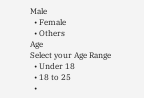Male
  • Female
  • Others
Age
Select your Age Range
  • Under 18
  • 18 to 25
  •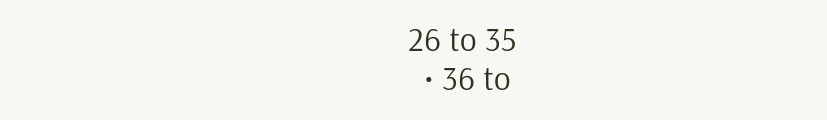26 to 35
  • 36 to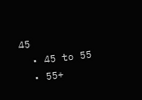45
  • 45 to 55
  • 55+